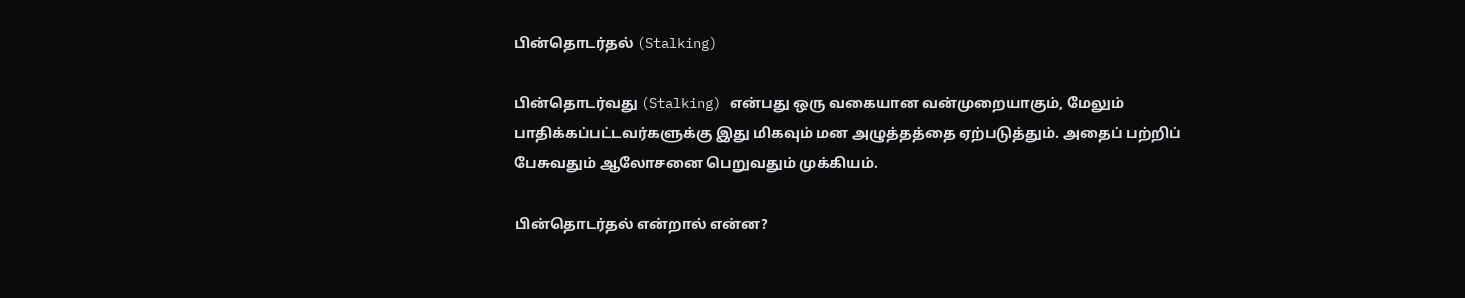பின்தொடர்தல் (Stalking)

பின்தொடர்வது (Stalking) என்பது ஒரு வகையான வன்முறையாகும், மேலும் பாதிக்கப்பட்டவர்களுக்கு இது மிகவும் மன அழுத்தத்தை ஏற்படுத்தும். அதைப் பற்றிப் பேசுவதும் ஆலோசனை பெறுவதும் முக்கியம்.

பின்தொடர்தல் என்றால் என்ன?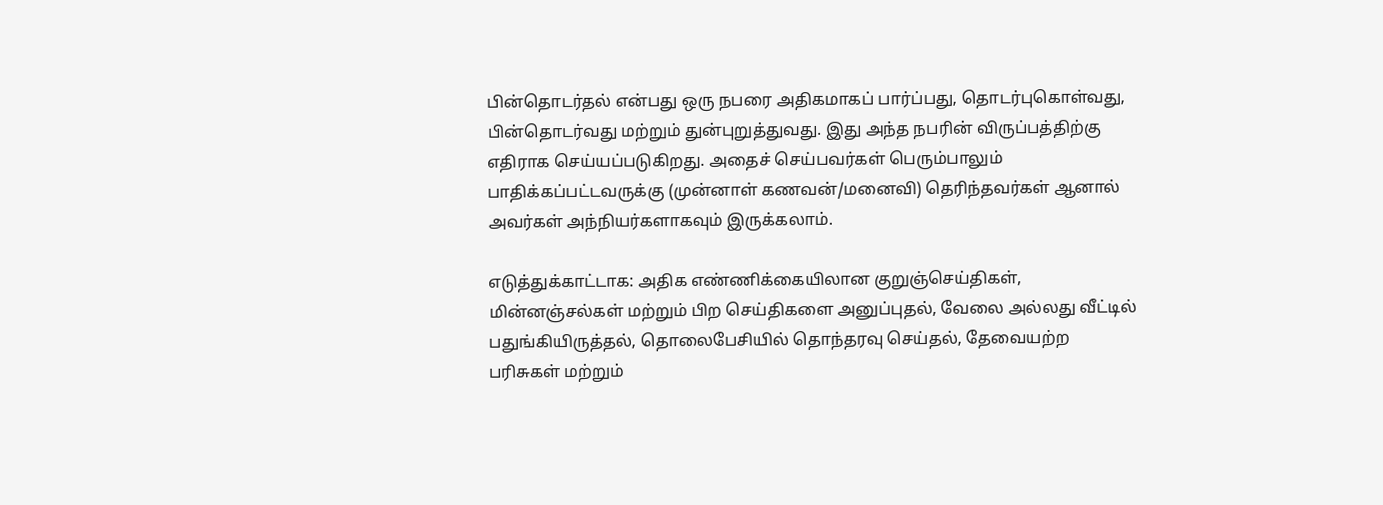பின்தொடர்தல் என்பது ஒரு நபரை அதிகமாகப் பார்ப்பது, தொடர்புகொள்வது, பின்தொடர்வது மற்றும் துன்புறுத்துவது. இது அந்த நபரின் விருப்பத்திற்கு எதிராக செய்யப்படுகிறது. அதைச் செய்பவர்கள் பெரும்பாலும் பாதிக்கப்பட்டவருக்கு (முன்னாள் கணவன்/மனைவி) தெரிந்தவர்கள் ஆனால் அவர்கள் அந்நியர்களாகவும் இருக்கலாம்.

எடுத்துக்காட்டாக: அதிக எண்ணிக்கையிலான குறுஞ்செய்திகள், மின்னஞ்சல்கள் மற்றும் பிற செய்திகளை அனுப்புதல், வேலை அல்லது வீட்டில் பதுங்கியிருத்தல், தொலைபேசியில் தொந்தரவு செய்தல், தேவையற்ற பரிசுகள் மற்றும்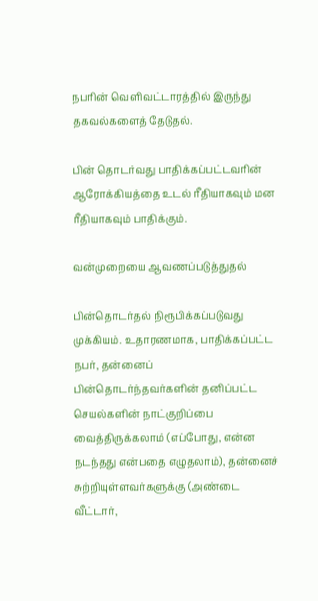நபரின் வெளிவட்டாரத்தில் இருந்து தகவல்களைத் தேடுதல்.

பின் தொடர்வது பாதிக்கப்பட்டவரின் ஆரோக்கியத்தை உடல் ரீதியாகவும் மன ரீதியாகவும் பாதிக்கும்.

வன்முறையை ஆவணப்படுத்துதல்

பின்தொடர்தல் நிரூபிக்கப்படுவது முக்கியம். உதாரணமாக, பாதிக்கப்பட்ட நபர், தன்னைப் பின்தொடர்ந்தவர்களின் தனிப்பட்ட செயல்களின் நாட்குறிப்பை வைத்திருக்கலாம் (எப்போது, என்ன நடந்தது என்பதை எழுதலாம்), தன்னைச் சுற்றியுள்ளவர்களுக்கு (அண்டை வீட்டார்,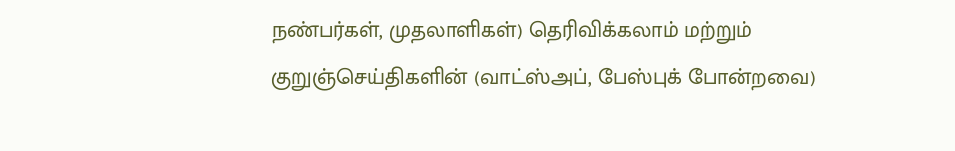நண்பர்கள், முதலாளிகள்) தெரிவிக்கலாம் மற்றும் குறுஞ்செய்திகளின் (வாட்ஸ்அப், பேஸ்புக் போன்றவை)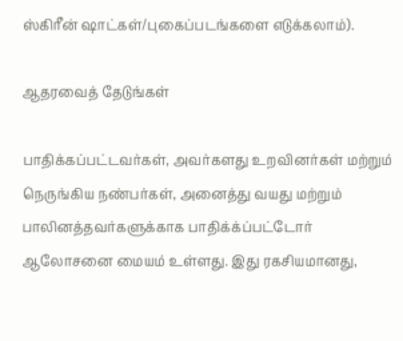ஸ்கிரீன் ஷாட்கள்/புகைப்படங்களை எடுக்கலாம்).

ஆதரவைத் தேடுங்கள்

பாதிக்கப்பட்டவர்கள், அவர்களது உறவினர்கள் மற்றும் நெருங்கிய நண்பர்கள், அனைத்து வயது மற்றும் பாலினத்தவர்களுக்காக பாதிக்க்ப்பட்டோர் ஆலோசனை மையம் உள்ளது. இது ரகசியமானது,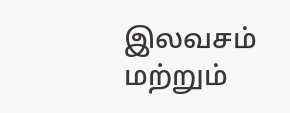இலவசம் மற்றும்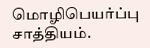மொழிபெயர்ப்பு சாத்தியம்.